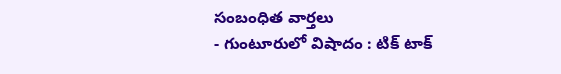సంబంధిత వార్తలు
- గుంటూరులో విషాదం : టిక్ టాక్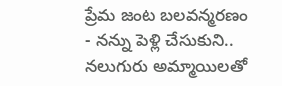ప్రేమ జంట బలవన్మరణం
- నన్ను పెళ్లి చేసుకుని.. నలుగురు అమ్మాయిలతో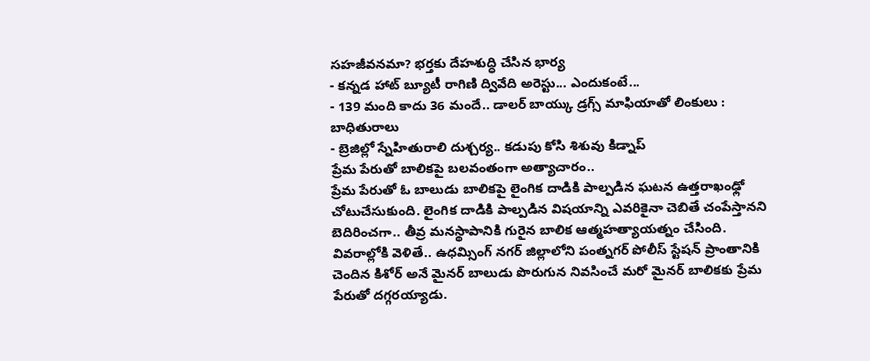సహజీవనమా? భర్తకు దేహశుద్ధి చేసిన భార్య
- కన్నడ హాట్ బ్యూటీ రాగిణి ద్వివేది అరెస్టు... ఎందుకంటే...
- 139 మంది కాదు 36 మందే.. డాలర్ బాయ్కు డ్రగ్స్ మాఫియాతో లింకులు : బాధితురాలు
- బ్రెజిల్లో స్నేహితురాలి దుశ్చర్య.. కడుపు కోసి శిశువు కిడ్నాప్
ప్రేమ పేరుతో బాలికపై బలవంతంగా అత్యాచారం..
ప్రేమ పేరుతో ఓ బాలుడు బాలికపై లైంగిక దాడికి పాల్పడిన ఘటన ఉత్తరాఖంఢ్లో చోటుచేసుకుంది. లైంగిక దాడికి పాల్పడిన విషయాన్ని ఎవరికైనా చెబితే చంపేస్తానని బెదిరించగా.. తీవ్ర మనస్థాపానికి గురైన బాలిక ఆత్మహత్యాయత్నం చేసింది.
వివరాల్లోకి వెళితే.. ఉధమ్సింగ్ నగర్ జిల్లాలోని పంత్నగర్ పోలీస్ స్టేషన్ ప్రాంతానికి చెందిన కిశోర్ అనే మైనర్ బాలుడు పొరుగున నివసించే మరో మైనర్ బాలికకు ప్రేమ పేరుతో దగ్గరయ్యాడు.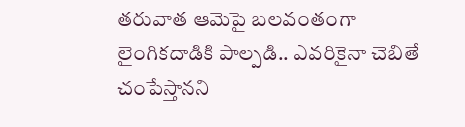తరువాత ఆమెపై బలవంతంగా లైంగికదాడికి పాల్పడి.. ఎవరికైనా చెబితే చంపేస్తానని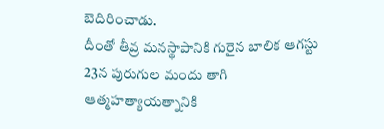బెదిరించాడు.
దీంతో తీవ్ర మనస్థాపానికి గురైన బాలిక ఆగస్టు 23న పురుగుల మందు తాగి ఆత్మహత్యాయత్నానికి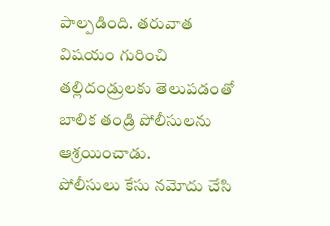పాల్పడింది. తరువాత విషయం గురించి తల్లిదండ్రులకు తెలుపడంతో బాలిక తండ్రి పోలీసులను ఆశ్రయించాడు.
పోలీసులు కేసు నమోదు చేసి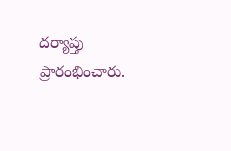దర్యాప్తు ప్రారంభించారు.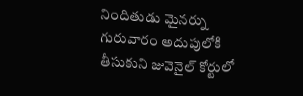నిందితుడు మైనర్ను గురువారం అదుపులోకి తీసుకుని జువెనైల్ కోర్టులో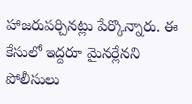హాజరుపర్చినట్లు పేర్కొన్నారు. ఈ కేసులో ఇద్దరూ మైనర్లేనని పోలీసులు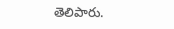తెలిపారు.